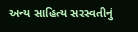અન્ય સાહિત્ય સરસ્વતીનું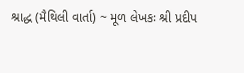શ્રાદ્ધ (મૈથિલી વાર્તા) ~ મૂળ લેખકઃ શ્રી પ્રદીપ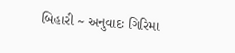બિહારી ~ અનુવાદઃ ગિરિમા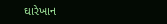ઘારેખાન